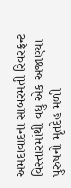અમદાવાદના સાબરમતી રિવરફ્રન્ટ વિસ્તારમાંથી વધુ એક અજાણ્યા પુરુષનો મૃતદેહ મળી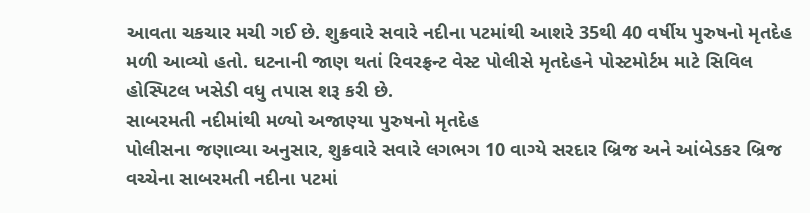આવતા ચકચાર મચી ગઈ છે. શુક્રવારે સવારે નદીના પટમાંથી આશરે 35થી 40 વર્ષીય પુરુષનો મૃતદેહ મળી આવ્યો હતો. ઘટનાની જાણ થતાં રિવરફ્રન્ટ વેસ્ટ પોલીસે મૃતદેહને પોસ્ટમોર્ટમ માટે સિવિલ હોસ્પિટલ ખસેડી વધુ તપાસ શરૂ કરી છે.
સાબરમતી નદીમાંથી મળ્યો અજાણ્યા પુરુષનો મૃતદેહ
પોલીસના જણાવ્યા અનુસાર, શુક્રવારે સવારે લગભગ 10 વાગ્યે સરદાર બ્રિજ અને આંબેડકર બ્રિજ વચ્ચેના સાબરમતી નદીના પટમાં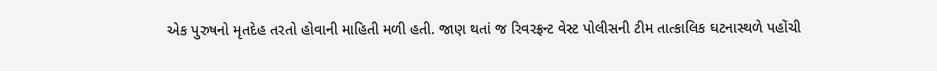એક પુરુષનો મૃતદેહ તરતો હોવાની માહિતી મળી હતી. જાણ થતાં જ રિવરફ્રન્ટ વેસ્ટ પોલીસની ટીમ તાત્કાલિક ઘટનાસ્થળે પહોંચી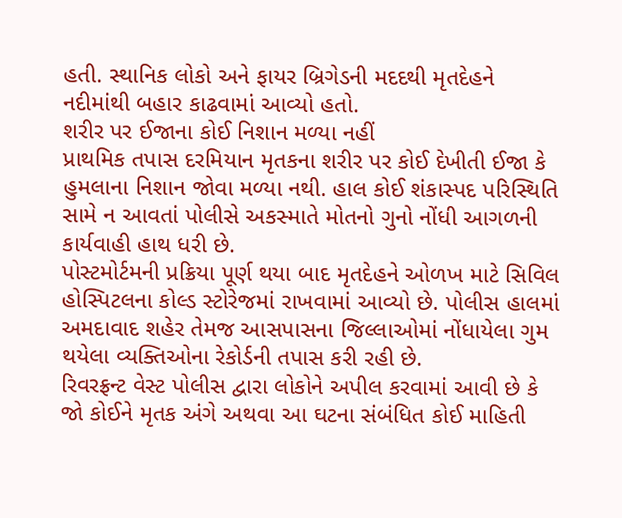હતી. સ્થાનિક લોકો અને ફાયર બ્રિગેડની મદદથી મૃતદેહને નદીમાંથી બહાર કાઢવામાં આવ્યો હતો.
શરીર પર ઈજાના કોઈ નિશાન મળ્યા નહીં
પ્રાથમિક તપાસ દરમિયાન મૃતકના શરીર પર કોઈ દેખીતી ઈજા કે હુમલાના નિશાન જોવા મળ્યા નથી. હાલ કોઈ શંકાસ્પદ પરિસ્થિતિ સામે ન આવતાં પોલીસે અકસ્માતે મોતનો ગુનો નોંધી આગળની કાર્યવાહી હાથ ધરી છે.
પોસ્ટમોર્ટમની પ્રક્રિયા પૂર્ણ થયા બાદ મૃતદેહને ઓળખ માટે સિવિલ હોસ્પિટલના કોલ્ડ સ્ટોરેજમાં રાખવામાં આવ્યો છે. પોલીસ હાલમાં અમદાવાદ શહેર તેમજ આસપાસના જિલ્લાઓમાં નોંધાયેલા ગુમ થયેલા વ્યક્તિઓના રેકોર્ડની તપાસ કરી રહી છે.
રિવરફ્રન્ટ વેસ્ટ પોલીસ દ્વારા લોકોને અપીલ કરવામાં આવી છે કે જો કોઈને મૃતક અંગે અથવા આ ઘટના સંબંધિત કોઈ માહિતી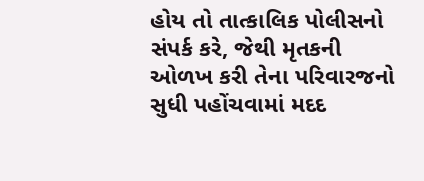હોય તો તાત્કાલિક પોલીસનો સંપર્ક કરે, જેથી મૃતકની ઓળખ કરી તેના પરિવારજનો સુધી પહોંચવામાં મદદ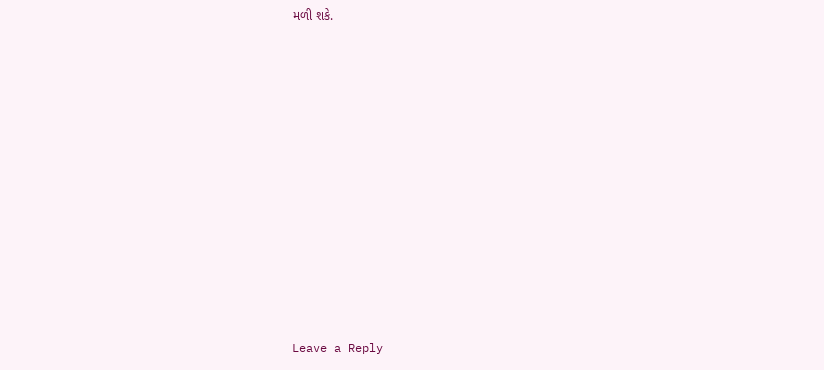મળી શકે.












Leave a Reply